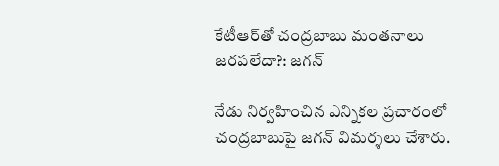కేటీఆర్‌తో చంద్రబాబు మంతనాలు జరపలేదా?: జగన్

నేడు నిర్వహించిన ఎన్నికల ప్రచారంలో చంద్రబాబుపై జగన్ విమర్శలు చేశారు.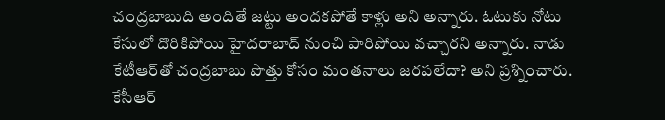చంద్రబాబుది అందితే జట్టు అందకపోతే కాళ్లు అని అన్నారు. ఓటుకు నోటు కేసులో దొరికిపోయి హైదరాబాద్ నుంచి పారిపోయి వచ్చారని అన్నారు. నాడు కేటీఆర్‌తో చంద్రబాబు పొత్తు కోసం మంతనాలు జరపలేదా? అని ప్రశ్నించారు. కేసీఆర్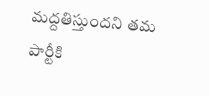మద్దతిస్తుందని తమ పార్టీకి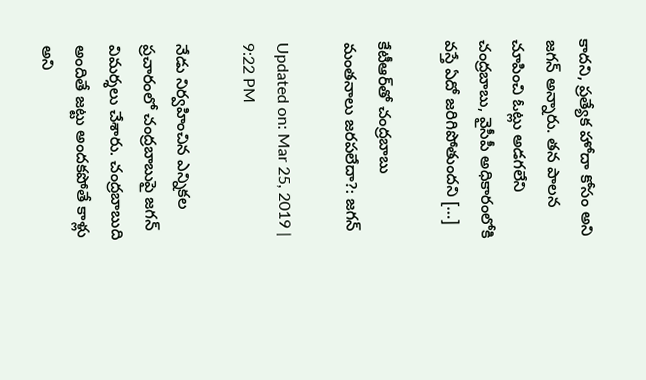కాదని, ప్రత్యేక హోదా కోసం అని జగన్ అన్నారు. తన పాలన చూపించి ఓట్లు అడగలేని చంద్రబాబు, వైసీపీ అధికారంలోకి వస్తే ఏదో జరిగిపోతుందని […]

కేటీఆర్‌తో చంద్రబాబు మంతనాలు జరపలేదా?: జగన్

Updated on: Mar 25, 2019 | 9:22 PM

నేడు నిర్వహించిన ఎన్నికల ప్రచారంలో చంద్రబాబుపై జగన్ విమర్శలు చేశారు. చంద్రబాబుది అందితే జట్టు అందకపోతే కాళ్లు అని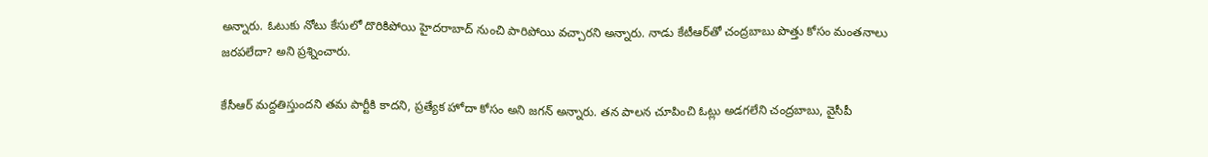అన్నారు. ఓటుకు నోటు కేసులో దొరికిపోయి హైదరాబాద్ నుంచి పారిపోయి వచ్చారని అన్నారు. నాడు కేటీఆర్‌తో చంద్రబాబు పొత్తు కోసం మంతనాలు జరపలేదా? అని ప్రశ్నించారు.

కేసీఆర్ మద్దతిస్తుందని తమ పార్టీకి కాదని, ప్రత్యేక హోదా కోసం అని జగన్ అన్నారు. తన పాలన చూపించి ఓట్లు అడగలేని చంద్రబాబు, వైసీపీ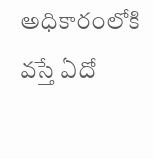అధికారంలోకి వస్తే ఏదో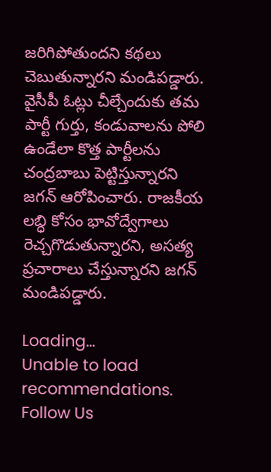జరిగిపోతుందని కథలు చెబుతున్నారని మండిపడ్డారు. వైసీపీ ఓట్లు చీల్చేందుకు తమ పార్టీ గుర్తు, కండువాలను పోలి ఉండేలా కొత్త పార్టీలను చంద్రబాబు పెట్టిస్తున్నారని జగన్ ఆరోపించారు. రాజకీయ లబ్ధి కోసం భావోద్వేగాలు రెచ్చగొడుతున్నారని, అసత్య ప్రచారాలు చేస్తున్నారని జగన్ మండిపడ్డారు.

Loading...
Unable to load recommendations.
Follow Us